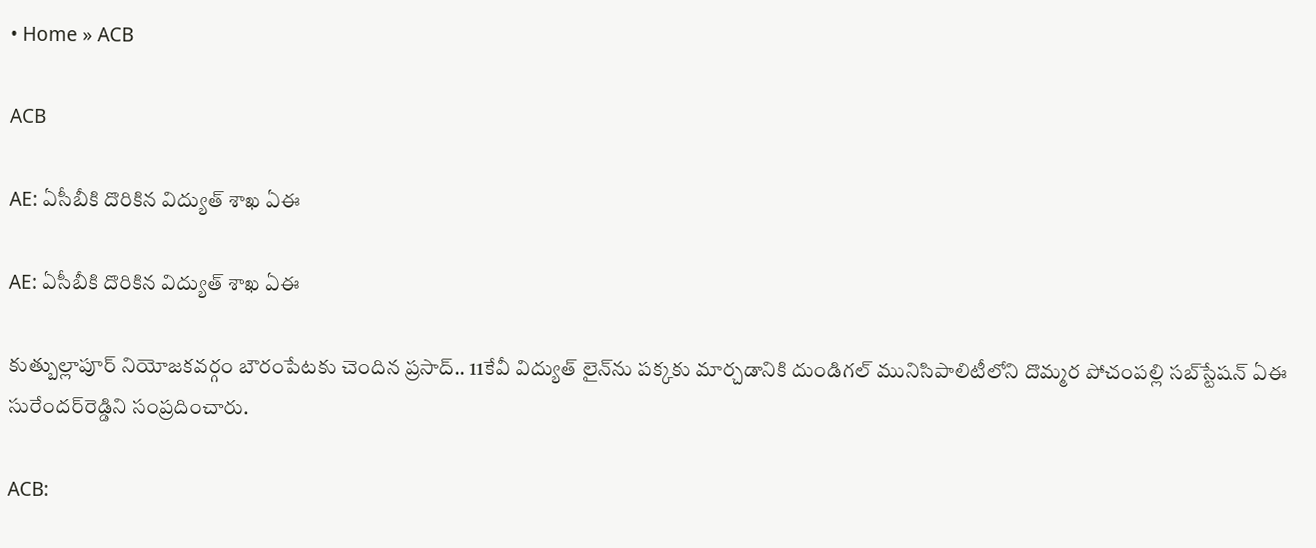• Home » ACB

ACB

AE: ఏసీబీకి దొరికిన విద్యుత్‌ శాఖ ఏఈ

AE: ఏసీబీకి దొరికిన విద్యుత్‌ శాఖ ఏఈ

కుత్బుల్లాపూర్‌ నియోజకవర్గం బౌరంపేటకు చెందిన ప్రసాద్‌.. 11కేవీ విద్యుత్‌ లైన్‌ను పక్కకు మార్చడానికి దుండిగల్‌ మునిసిపాలిటీలోని దొమ్మర పోచంపల్లి సబ్‌స్టేషన్‌ ఏఈ సురేందర్‌రెడ్డిని సంప్రదించారు.

ACB: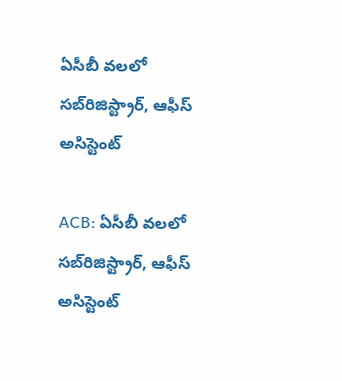ఏసీబీ వలలో సబ్‌రిజిస్ట్రార్‌, ఆఫీస్‌ అసిస్టెంట్‌

ACB: ఏసీబీ వలలో సబ్‌రిజిస్ట్రార్‌, ఆఫీస్‌ అసిస్టెంట్‌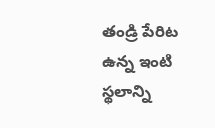తండ్రి పేరిట ఉన్న ఇంటి స్థలాన్ని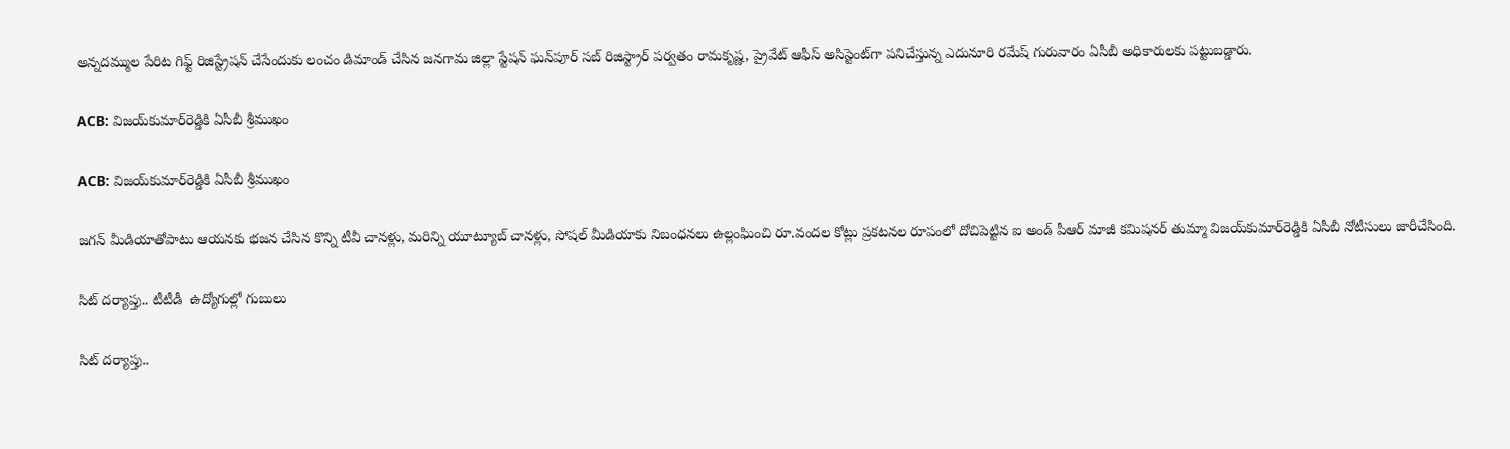అన్నదమ్ముల పేరిట గిఫ్ట్‌ రిజిస్ట్రేషన్‌ చేసేందుకు లంచం డిమాండ్‌ చేసిన జనగామ జిల్లా స్టేషన్‌ ఘన్‌పూర్‌ సబ్‌ రిజిస్ట్రార్‌ పర్వతం రామకృష్ణ, ప్రైవేట్‌ ఆఫీస్‌ అసిస్టెంట్‌గా పనిచేస్తున్న ఎదునూరి రమేష్‌ గురువారం ఏసీబీ అధికారులకు పట్టుబడ్డారు.

ACB: విజయ్‌కుమార్‌రెడ్డికి ఏసీబీ శ్రీముఖం

ACB: విజయ్‌కుమార్‌రెడ్డికి ఏసీబీ శ్రీముఖం

జగన్‌ మీడియాతోపాటు ఆయనకు భజన చేసిన కొన్ని టీవీ చానళ్లు, మరిన్ని యూట్యూబ్‌ చానళ్లు, సోషల్‌ మీడియాకు నిబంధనలు ఉల్లంఘించి రూ.వందల కోట్లు ప్రకటనల రూపంలో దోచిపెట్టిన ఐ అండ్‌ పీఆర్‌ మాజీ కమిషనర్‌ తుమ్మా విజయ్‌కుమార్‌రెడ్డికి ఏసీబీ నోటీసులు జారీచేసింది.

సిట్ దర్యాప్తు.. టీటీడీ  ఉద్యోగుల్లో గుబులు

సిట్ దర్యాప్తు..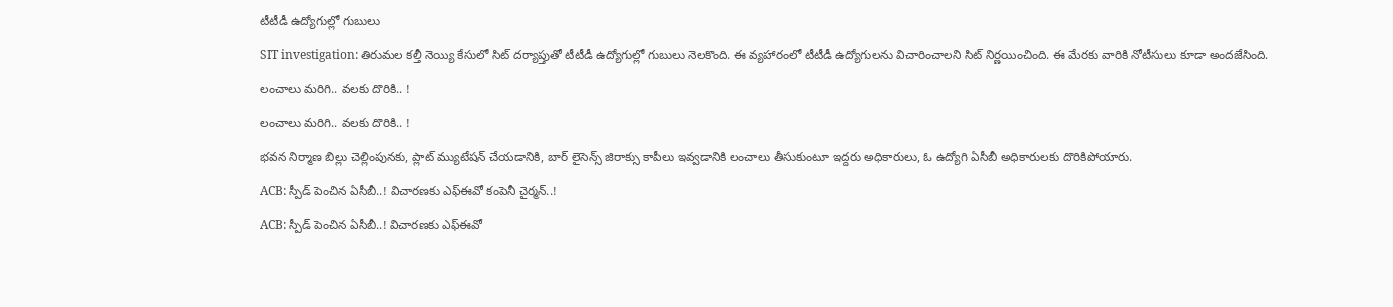టీటీడీ ఉద్యోగుల్లో గుబులు

SIT investigation: తిరుమల కల్తీ నెయ్యి కేసులో సిట్ దర్యాప్తుతో టీటీడీ ఉద్యోగుల్లో గుబులు నెలకొంది. ఈ వ్యహారంలో టీటీడీ ఉద్యోగులను విచారించాలని సిట్ నిర్ణయించింది. ఈ మేరకు వారికి నోటీసులు కూడా అందజేసింది.

లంచాలు మరిగి.. వలకు దొరికి.. !

లంచాలు మరిగి.. వలకు దొరికి.. !

భవన నిర్మాణ బిల్లు చెల్లింపునకు, ప్లాట్‌ మ్యుటేషన్‌ చేయడానికి, బార్‌ లైసెన్స్‌ జిరాక్సు కాపీలు ఇవ్వడానికి లంచాలు తీసుకుంటూ ఇద్దరు అధికారులు, ఓ ఉద్యోగి ఏసీబీ అధికారులకు దొరికిపోయారు.

ACB: స్పీడ్ పెంచిన ఏసీబీ..! విచారణకు ఎఫ్ఈవో కంపెనీ చైర్మన్..!

ACB: స్పీడ్ పెంచిన ఏసీబీ..! విచారణకు ఎఫ్ఈవో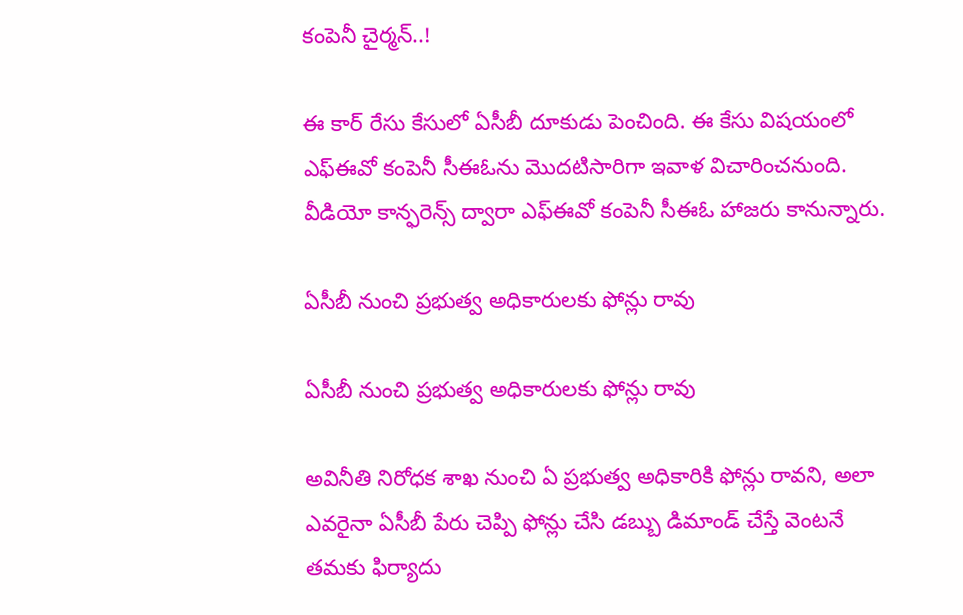కంపెనీ చైర్మన్..!

ఈ కార్ రేసు కేసులో ఏసీబీ దూకుడు పెంచింది. ఈ కేసు విషయంలో ఎఫ్ఈవో కంపెనీ సీఈఓను మొదటిసారిగా ఇవాళ విచారించనుంది. వీడియో కాన్ఫరెన్స్ ద్వారా ఎఫ్ఈవో కంపెనీ సీఈఓ హాజరు కానున్నారు.

ఏసీబీ నుంచి ప్రభుత్వ అధికారులకు ఫోన్లు రావు

ఏసీబీ నుంచి ప్రభుత్వ అధికారులకు ఫోన్లు రావు

అవినీతి నిరోధక శాఖ నుంచి ఏ ప్రభుత్వ అధికారికి ఫోన్లు రావని, అలా ఎవరైనా ఏసీబీ పేరు చెప్పి ఫోన్లు చేసి డబ్బు డిమాండ్‌ చేస్తే వెంటనే తమకు ఫిర్యాదు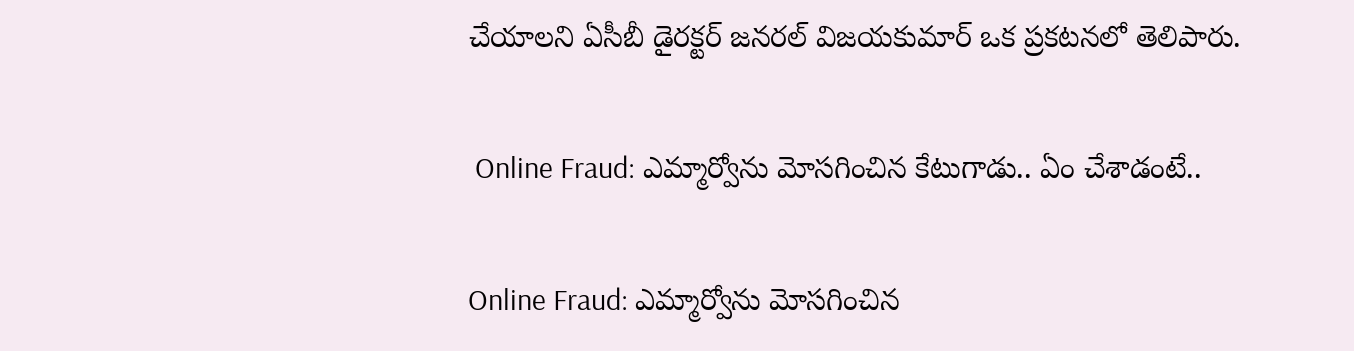చేయాలని ఏసీబీ డైరక్టర్‌ జనరల్‌ విజయకుమార్‌ ఒక ప్రకటనలో తెలిపారు.

 Online Fraud: ఎమ్మార్వోను మోసగించిన కేటుగాడు.. ఏం చేశాడంటే..

Online Fraud: ఎమ్మార్వోను మోసగించిన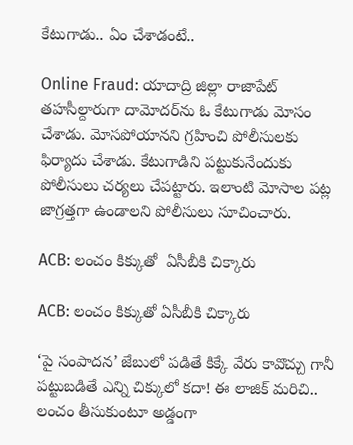కేటుగాడు.. ఏం చేశాడంటే..

Online Fraud: యాదాద్రి జిల్లా రాజాపేట్ తహసీల్దారుగా దామోదర్‌ను ఓ కేటుగాడు మోసం చేశాడు. మోసపోయానని గ్రహించి పోలీసులకు ఫిర్యాదు చేశాడు. కేటుగాడిని పట్టుకునేందుకు పోలీసులు చర్యలు చేపట్టారు. ఇలాంటి మోసాల పట్ల జాగ్రత్తగా ఉండాలని పోలీసులు సూచించారు.

ACB: లంచం కిక్కుతో  ఏసీబీకి చిక్కారు

ACB: లంచం కిక్కుతో ఏసీబీకి చిక్కారు

‘పై సంపాదన’ జేబులో పడితే కిక్కే వేరు కావొచ్చు గానీ పట్టుబడితే ఎన్ని చిక్కులో కదా! ఈ లాజిక్‌ మరిచి.. లంచం తీసుకుంటూ అడ్డంగా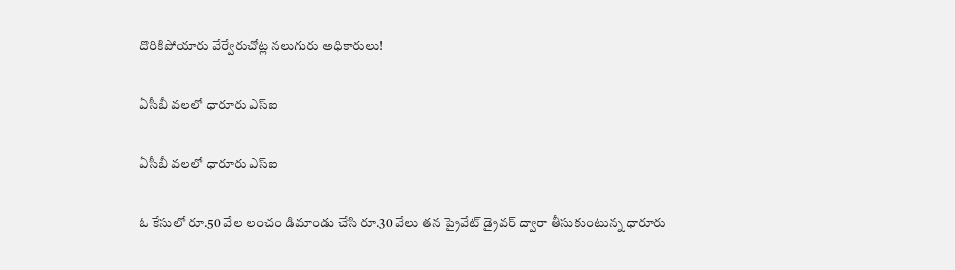దొరికిపోయారు వేర్వేరుచోట్ల నలుగురు అధికారులు!

ఏసీబీ వలలో ధారూరు ఎస్‌ఐ

ఏసీబీ వలలో ధారూరు ఎస్‌ఐ

ఓ కేసులో రూ.50 వేల లంచం డిమాండు చేసి రూ.30 వేలు తన ప్రైవేట్‌ డ్రైవర్‌ ద్వారా తీసుకుంటున్న ధారూరు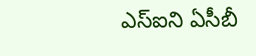ఎస్‌ఐని ఏసీబీ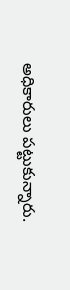అధికారులు పట్టుకున్నారు.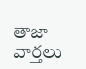తాజా వార్తలు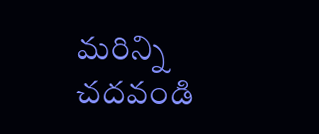మరిన్ని చదవండి